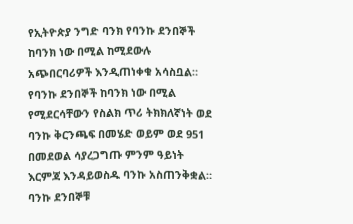የኢትዮጵያ ንግድ ባንክ የባንኩ ደንበኞች ከባንክ ነው በሚል ከሚደውሉ አጭበርባሪዎች እንዲጠነቀቁ አሳስቧል።
የባንኩ ደንበኞች ከባንክ ነው በሚል የሚደርሳቸውን የስልክ ጥሪ ትክክለኛነት ወደ ባንኩ ቅርንጫፍ በመሄድ ወይም ወደ 951 በመደወል ሳያረጋግጡ ምንም ዓይነት እርምጃ እንዳይወስዱ ባንኩ አስጠንቅቋል።
ባንኩ ደንበኞቹ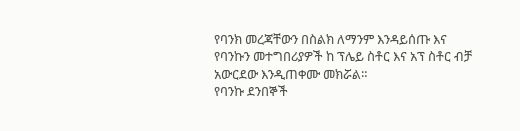የባንክ መረጃቸውን በስልክ ለማንም እንዳይሰጡ እና የባንኩን መተግበሪያዎች ከ ፕሌይ ስቶር እና አፕ ስቶር ብቻ አውርደው እንዲጠቀሙ መክሯል።
የባንኩ ደንበኞች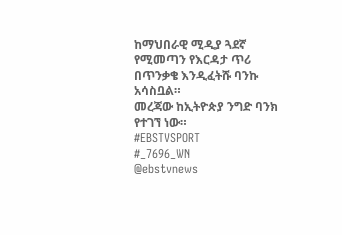ከማህበራዊ ሚዲያ ጓደኛ የሚመጣን የእርዳታ ጥሪ በጥንቃቄ እንዲፈትሹ ባንኩ አሳስቧል።
መረጃው ከኢትዮጵያ ንግድ ባንክ የተገኘ ነው።
#EBSTVSPORT
#_7696_WN
@ebstvnews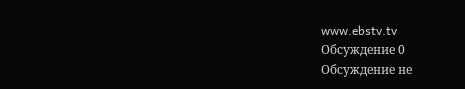www.ebstv.tv
Обсуждение 0
Обсуждение не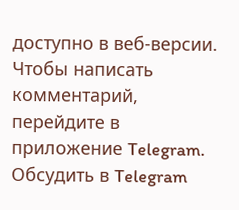доступно в веб-версии. Чтобы написать комментарий, перейдите в приложение Telegram.
Обсудить в Telegram